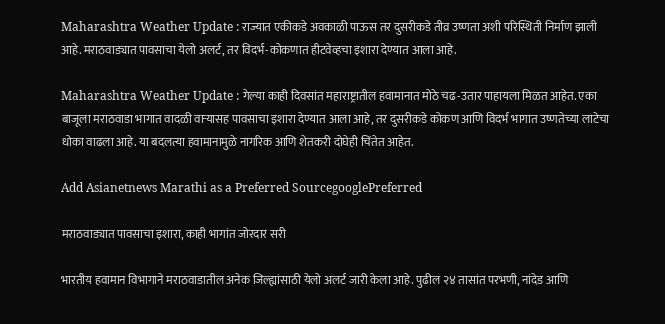Maharashtra Weather Update : राज्यात एकीकडे अवकाळी पाऊस तर दुसरीकडे तीव्र उष्णता अशी परिस्थिती निर्माण झाली आहे. मराठवाड्यात पावसाचा येलो अलर्ट, तर विदर्भ-कोकणात हीटवेव्हचा इशारा देण्यात आला आहे.

Maharashtra Weather Update : गेल्या काही दिवसांत महाराष्ट्रातील हवामानात मोठे चढ-उतार पाहायला मिळत आहेत. एका बाजूला मराठवाडा भागात वादळी वाऱ्यासह पावसाचा इशारा देण्यात आला आहे, तर दुसरीकडे कोकण आणि विदर्भ भागात उष्णतेच्या लाटेचा धोका वाढला आहे. या बदलत्या हवामानामुळे नागरिक आणि शेतकरी दोघेही चिंतेत आहेत.

Add Asianetnews Marathi as a Preferred SourcegooglePreferred

मराठवाड्यात पावसाचा इशारा, काही भागांत जोरदार सरी

भारतीय हवामान विभागाने मराठवाडातील अनेक जिल्ह्यांसाठी येलो अलर्ट जारी केला आहे. पुढील २४ तासांत परभणी, नांदेड आणि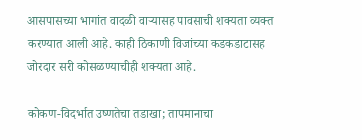आसपासच्या भागांत वादळी वाऱ्यासह पावसाची शक्यता व्यक्त करण्यात आली आहे. काही ठिकाणी विजांच्या कडकडाटासह जोरदार सरी कोसळण्याचीही शक्यता आहे.

कोकण-विदर्भात उष्णतेचा तडाखा; तापमानाचा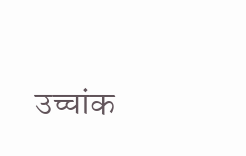उच्चांक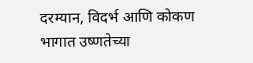दरम्यान, विदर्भ आणि कोकण भागात उष्णतेच्या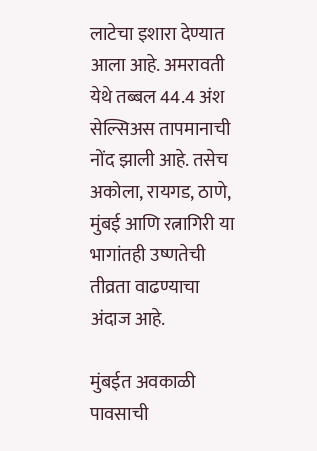लाटेचा इशारा देण्यात आला आहे. अमरावती येथे तब्बल 44.4 अंश सेल्सिअस तापमानाची नोंद झाली आहे. तसेच अकोला, रायगड, ठाणे, मुंबई आणि रत्नागिरी या भागांतही उष्णतेची तीव्रता वाढण्याचा अंदाज आहे.

मुंबईत अवकाळी पावसाची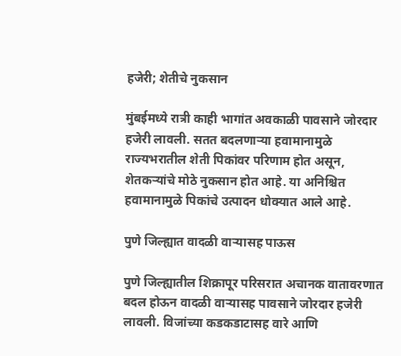हजेरी; शेतीचे नुकसान

मुंबईमध्ये रात्री काही भागांत अवकाळी पावसाने जोरदार हजेरी लावली. सतत बदलणाऱ्या हवामानामुळे राज्यभरातील शेती पिकांवर परिणाम होत असून, शेतकऱ्यांचे मोठे नुकसान होत आहे. या अनिश्चित हवामानामुळे पिकांचे उत्पादन धोक्यात आले आहे.

पुणे जिल्ह्यात वादळी वाऱ्यासह पाऊस

पुणे जिल्ह्यातील शिक्रापूर परिसरात अचानक वातावरणात बदल होऊन वादळी वाऱ्यासह पावसाने जोरदार हजेरी लावली. विजांच्या कडकडाटासह वारे आणि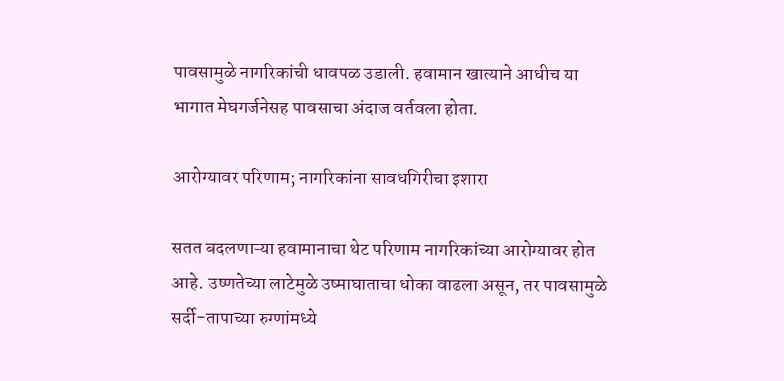पावसामुळे नागरिकांची धावपळ उडाली. हवामान खात्याने आधीच या भागात मेघगर्जनेसह पावसाचा अंदाज वर्तवला होता.

आरोग्यावर परिणाम; नागरिकांना सावधगिरीचा इशारा

सतत बदलणाऱ्या हवामानाचा थेट परिणाम नागरिकांच्या आरोग्यावर होत आहे. उष्णतेच्या लाटेमुळे उष्माघाताचा धोका वाढला असून, तर पावसामुळे सर्दी-तापाच्या रुग्णांमध्ये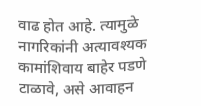वाढ होत आहे. त्यामुळे नागरिकांनी अत्यावश्यक कामांशिवाय बाहेर पडणे टाळावे, असे आवाहन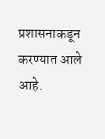प्रशासनाकडून करण्यात आले आहे.